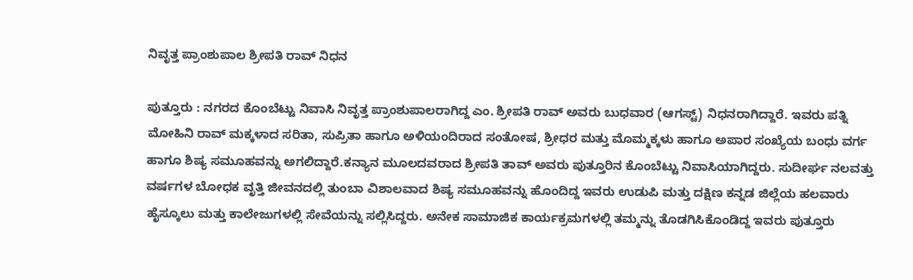ನಿವೃತ್ತ ಪ್ರಾಂಶುಪಾಲ ಶ್ರೀಪತಿ ರಾವ್‌ ನಿಧನ

ಪುತ್ತೂರು : ನಗರದ ಕೊಂಬೆಟ್ಟು ನಿವಾಸಿ ನಿವೃತ್ತ ಪ್ರಾಂಶುಪಾಲರಾಗಿದ್ದ ಎಂ. ಶ್ರೀಪತಿ ರಾವ್ ಅವರು ಬುಧವಾರ (ಆಗಸ್ಟ್‌) ನಿಧನರಾಗಿದ್ದಾರೆ. ಇವರು ಪತ್ನಿ ಮೋಹಿನಿ ರಾವ್ ಮಕ್ಕಳಾದ ಸರಿತಾ, ಸುಪ್ರಿತಾ ಹಾಗೂ ಅಳಿಯಂದಿರಾದ ಸಂತೋಷ, ಶ್ರೀಧರ ಮತ್ತು ಮೊಮ್ಮಕ್ಕಳು ಹಾಗೂ ಅಪಾರ ಸಂಖ್ಯೆಯ ಬಂಧು ವರ್ಗ ಹಾಗೂ ಶಿಷ್ಯ ಸಮೂಹವನ್ನು ಅಗಲಿದ್ದಾರೆ.ಕನ್ಯಾನ ಮೂಲದವರಾದ ಶ್ರೀಪತಿ ತಾವ್‌ ಅವರು ಪುತ್ತೂರಿನ ಕೊಂಬೆಟ್ಟು ನಿವಾಸಿಯಾಗಿದ್ದರು. ಸುದೀರ್ಘ ನಲವತ್ತು ವರ್ಷಗಳ ಬೋಧಕ ವೃತ್ತಿ ಜೀವನದಲ್ಲಿ ತುಂಬಾ ವಿಶಾಲವಾದ ಶಿಷ್ಯ ಸಮೂಹವನ್ನು ಹೊಂದಿದ್ದ ಇವರು ಉಡುಪಿ ಮತ್ತು ದಕ್ಷಿಣ ಕನ್ನಡ ಜಿಲ್ಲೆಯ ಹಲವಾರು ಹೈಸ್ಕೂಲು ಮತ್ತು ಕಾಲೇಜುಗಳಲ್ಲಿ ಸೇವೆಯನ್ನು ಸಲ್ಲಿಸಿದ್ದರು. ಅನೇಕ ಸಾಮಾಜಿಕ ಕಾರ್ಯಕ್ರಮಗಳಲ್ಲಿ ತಮ್ಮನ್ನು ತೊಡಗಿಸಿಕೊಂಡಿದ್ದ ಇವರು ಪುತ್ತೂರು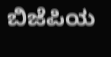ಬಿಜೆಪಿಯ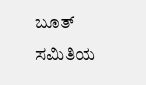ಬೂತ್ ಸಮಿತಿಯ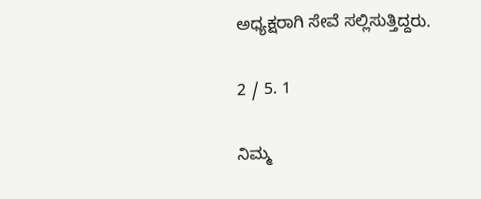ಅಧ್ಯಕ್ಷರಾಗಿ ಸೇವೆ ಸಲ್ಲಿಸುತ್ತಿದ್ದರು.

2 / 5. 1

ನಿಮ್ಮ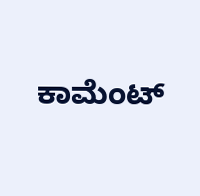ಕಾಮೆಂಟ್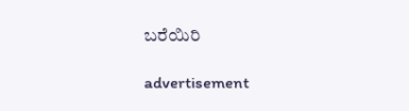ಬರೆಯಿರಿ

advertisement